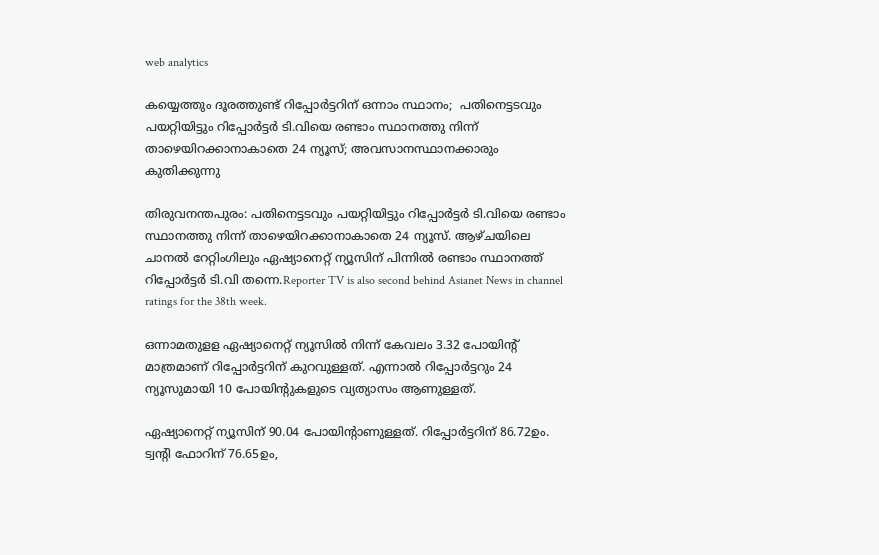web analytics

കയ്യെത്തും ദൂരത്തുണ്ട് റിപ്പോർട്ടറിന് ഒന്നാം സ്ഥാനം;  പതിനെട്ടടവും പയറ്റിയിട്ടും റിപ്പോ‌ർട്ടർ ടി.വിയെ രണ്ടാം സ്ഥാനത്തു നിന്ന് താഴെയിറക്കാനാകാതെ 24 ന്യൂസ്; അവസാനസ്ഥാനക്കാരും കുതിക്കുന്നു

തിരുവനന്തപുരം: പതിനെട്ടടവും പയറ്റിയിട്ടും റിപ്പോ‌ർട്ടർ ടി.വിയെ രണ്ടാം സ്ഥാനത്തു നിന്ന് താഴെയിറക്കാനാകാതെ 24 ന്യൂസ്. ആഴ്ചയിലെ ചാനൽ റേറ്റിംഗിലും ഏഷ്യാനെറ്റ് ന്യൂസിന് പിന്നിൽ രണ്ടാം സ്ഥാനത്ത് റിപ്പോർട്ടർ ടി.വി തന്നെ.Reporter TV is also second behind Asianet News in channel ratings for the 38th week.

ഒന്നാമതുളള ഏഷ്യാനെറ്റ് ന്യൂസിൽ നിന്ന് കേവലം 3.32 പോയിന്റ് മാത്രമാണ് റിപ്പോർട്ടറിന് കുറവുള്ളത്. എന്നാല്‍ റിപ്പോര്‍ട്ടറും 24 ന്യൂസുമായി 10 പോയിന്‍റുകളുടെ വ്യത്യാസം ആണുള്ളത്.

ഏഷ്യാനെറ്റ് ന്യൂസിന് 90.04 പോയിന്റാണുള്ളത്. റിപ്പോര്‍ട്ടറിന് 86.72ഉം. ട്വന്റി ഫോറിന് 76.65ഉം,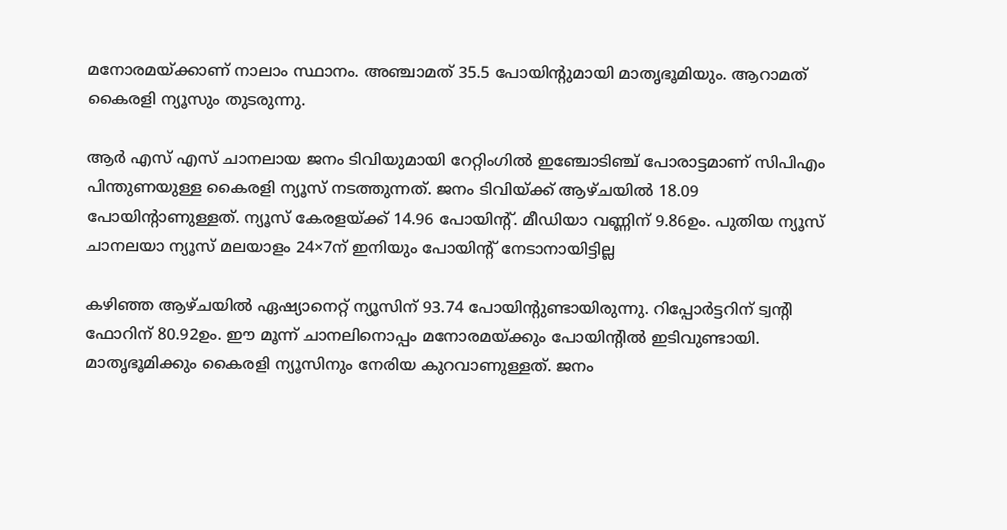മനോരമയ്ക്കാണ് നാലാം സ്ഥാനം. അഞ്ചാമത് 35.5 പോയിന്റുമായി മാതൃഭൂമിയും. ആറാമത് കൈരളി ന്യൂസും തുടരുന്നു.

ആര്‍ എസ് എസ് ചാനലായ ജനം ടിവിയുമായി റേറ്റിംഗില്‍ ഇഞ്ചോടിഞ്ച് പോരാട്ടമാണ് സിപിഎം പിന്തുണയുള്ള കൈരളി ന്യൂസ് നടത്തുന്നത്. ജനം ടിവിയ്ക്ക് ആഴ്ചയില്‍ 18.09 പോയിന്റാണുള്ളത്. ന്യൂസ് കേരളയ്ക്ക് 14.96 പോയിന്റ്. മീഡിയാ വണ്ണിന് 9.86ഉം. പുതിയ ന്യൂസ് ചാനലയാ ന്യൂസ് മലയാളം 24×7ന് ഇനിയും പോയിന്റ് നേടാനായിട്ടില്ല

കഴിഞ്ഞ ആഴ്ചയില്‍ ഏഷ്യാനെറ്റ് ന്യൂസിന് 93.74 പോയിന്റുണ്ടായിരുന്നു. റിപ്പോര്‍ട്ടറിന് ട്വന്റി ഫോറിന് 80.92ഉം. ഈ മൂന്ന് ചാനലിനൊപ്പം മനോരമയ്ക്കും പോയിന്റില്‍ ഇടിവുണ്ടായി. മാതൃഭൂമിക്കും കൈരളി ന്യൂസിനും നേരിയ കുറവാണുള്ളത്. ജനം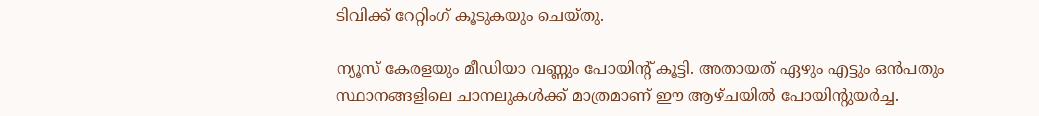ടിവിക്ക് റേറ്റിംഗ് കൂടുകയും ചെയ്തു.

ന്യൂസ് കേരളയും മീഡിയാ വണ്ണും പോയിന്റ് കൂട്ടി. അതായത് ഏഴും എട്ടും ഒന്‍പതും സ്ഥാനങ്ങളിലെ ചാനലുകള്‍ക്ക് മാത്രമാണ് ഈ ആഴ്ചയില്‍ പോയിന്റുയര്‍ച്ച.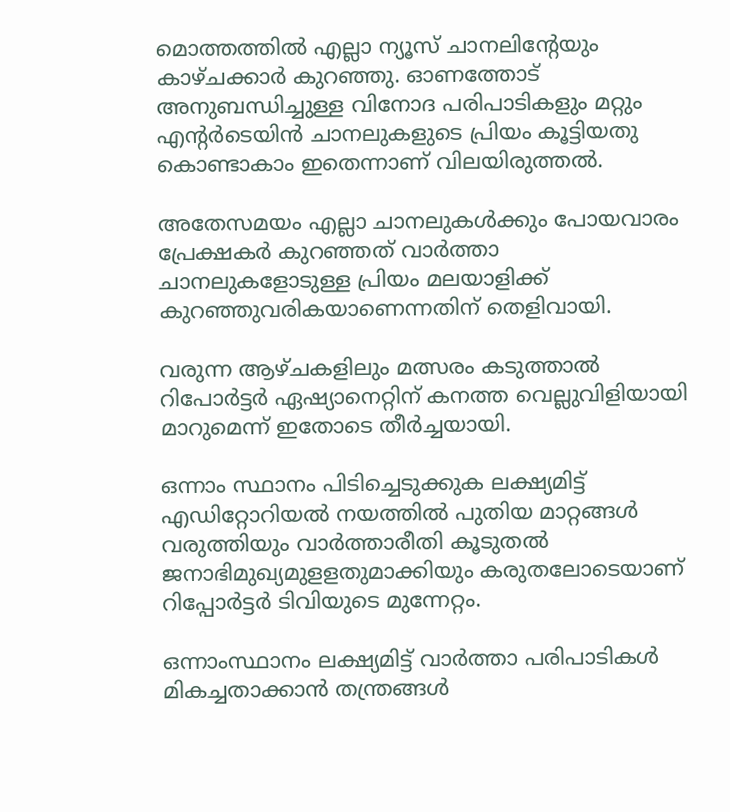മൊത്തത്തില്‍ എല്ലാ ന്യൂസ് ചാനലിന്റേയും കാഴ്ചക്കാര്‍ കുറഞ്ഞു. ഓണത്തോട് അനുബന്ധിച്ചുള്ള വിനോദ പരിപാടികളും മറ്റും എന്റര്‍ടെയിന്‍ ചാനലുകളുടെ പ്രിയം കൂട്ടിയതു കൊണ്ടാകാം ഇതെന്നാണ് വിലയിരുത്തല്‍.

അതേസമയം എല്ലാ ചാനലുകള്‍ക്കും പോയവാരം പ്രേക്ഷകര്‍ കുറഞ്ഞത് വാര്‍ത്താ ചാനലുകളോടുള്ള പ്രിയം മലയാളിക്ക് കുറഞ്ഞുവരികയാണെന്നതിന് തെളിവായി.

വരുന്ന ആഴ്ചകളിലും മത്സരം കടുത്താൽ റിപോ‍‍ർട്ടർ ഏഷ്യാനെറ്റിന് കനത്ത വെല്ലുവിളിയായി മാറുമെന്ന് ഇതോടെ തീ‍ർച്ചയായി.

ഒന്നാം സ്ഥാനം പിടിച്ചെടുക്കുക ലക്ഷ്യമിട്ട് എഡിറ്റോറിയൽ നയത്തിൽ പുതിയ മാറ്റങ്ങൾ വരുത്തിയും വാ‍ർ‍ത്താരീതി കൂടുതൽ ജനാഭിമുഖ്യമുളളതുമാക്കിയും കരുതലോടെയാണ് റിപ്പോർട്ടർ ടിവിയുടെ മുന്നേറ്റം.

ഒന്നാംസ്ഥാനം ലക്ഷ്യമിട്ട് വാർത്താ പരിപാടികൾ മികച്ചതാക്കാൻ തന്ത്രങ്ങൾ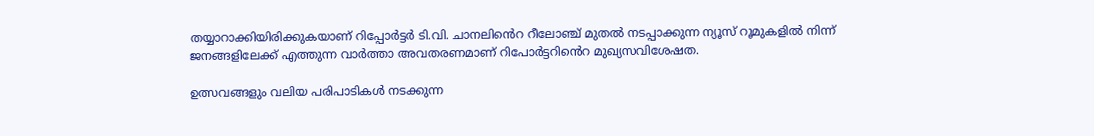തയ്യാറാക്കിയിരിക്കുകയാണ് റിപ്പോർട്ടർ ടി.വി. ചാനലിൻെറ റീലോഞ്ച് മുതൽ നടപ്പാക്കുന്ന ന്യൂസ് റൂമുകളിൽ നിന്ന് ജനങ്ങളിലേക്ക് എത്തുന്ന വാർത്താ അവതരണമാണ് റിപോ‍ർട്ടറിൻെറ മുഖ്യസവിശേഷത.

ഉത്സവങ്ങളും വലിയ പരിപാടികൾ നടക്കുന്ന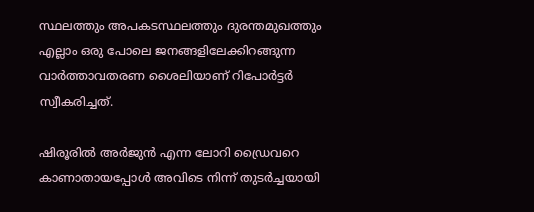സ്ഥലത്തും അപകടസ്ഥലത്തും ദുരന്തമുഖത്തും എല്ലാം ഒരു പോലെ ജനങ്ങളിലേക്കിറങ്ങുന്ന വാ‍ർത്താവതരണ ശൈലിയാണ് റിപോ‍ർട്ടർ സ്വീകരിച്ചത്.

ഷിരൂ‍രിൽ അർജുൻ എന്ന ലോറി ‍ഡ്രൈവറെ കാണാതായപ്പോൾ അവിടെ നിന്ന് തുടർച്ചയായി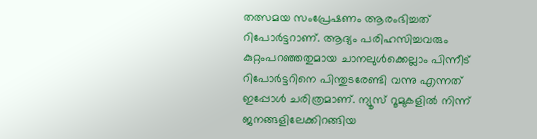തത്സമയ സംപ്രേഷണം ആരംഭിച്ചത് റിപോ‌‍‍‍ർട്ടറാണ്. ആദ്യം പരിഹസിച്ചവരും കുറ്റംപറഞ്ഞതുമായ ചാനലുൾക്കെല്ലാം പിന്നീട് റിപോ‍ർട്ടറിനെ പിന്തുടരേണ്ടി വന്നു എന്നത് ഇപ്പോൾ ചരിത്രമാണ്. ന്യൂസ് റൂമുകളിൽ നിന്ന് ജനങ്ങളിലേക്കിറങ്ങിയ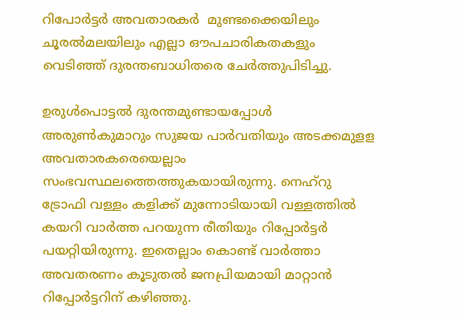റിപോ‍ർട്ട‍ർ അവതാരകർ  മുണ്ടക്കൈയിലും ചൂരൽമലയിലും എല്ലാ ഔപചാരികതകളും വെടിഞ്ഞ് ദുരന്തബാധിതരെ ചേ‍ർത്തുപിടിച്ചു.

ഉരുൾപൊട്ടൽ ദുരന്തമുണ്ടായപ്പോൾ അരുൺകുമാറും സുജയ പാർവതിയും അടക്കമുളള അവതാരകരെയെല്ലാം  സംഭവസ്ഥലത്തെത്തുകയായിരുന്നു. നെഹ്റു ട്രോഫി വള്ളം കളിക്ക് മുന്നോടിയായി വള്ളത്തിൽ കയറി വാർത്ത പറയുന്ന രീതിയും റിപ്പോർട്ടർ പയറ്റിയിരുന്നു. ഇതെല്ലാം കൊണ്ട് വാർത്താ അവതരണം കൂടുതൽ ജനപ്രിയമായി മാറ്റാൻ റിപ്പോർട്ടറിന് കഴിഞ്ഞു.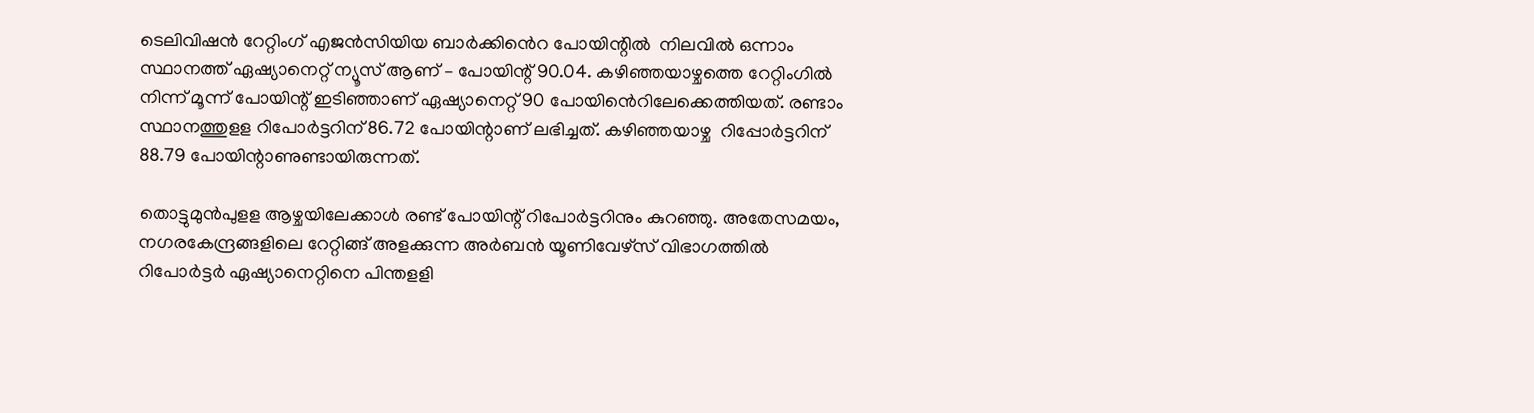ടെലിവിഷൻ റേറ്റിംഗ് എജൻസിയിയ ബാർക്കിൻെറ പോയിന്റിൽ  നിലവിൽ ഒന്നാം സ്ഥാനത്ത് ഏഷ്യാനെറ്റ് ന്യൂസ് ആണ് – പോയിന്റ് 90.04. കഴിഞ്ഞയാഴ്ചത്തെ റേറ്റിംഗിൽ നിന്ന് മൂന്ന് പോയിന്റ് ഇടിഞ്ഞാണ് ഏഷ്യാനെറ്റ് 90 പോയിൻെറിലേക്കെത്തിയത്. രണ്ടാം സ്ഥാനത്തുളള റിപോ‍ർട്ടറിന് 86.72 പോയിന്റാണ് ലഭിച്ചത്. കഴിഞ്ഞയാഴ്ച  റിപ്പോർട്ടറിന് 88.79 പോയിന്റാണുണ്ടായിരുന്നത്.

തൊട്ടുമുൻപുളള ആഴ്ചയിലേക്കാൾ രണ്ട് പോയിന്റ് റിപോർട്ടറിനും കുറഞ്ഞു. അതേസമയം, നഗരകേന്ദ്രങ്ങളിലെ റേറ്റിങ്ങ് അളക്കുന്ന അർബൻ യൂണിവേഴ്സ് വിഭാഗത്തിൽ റിപോർട്ട‍ർ ഏഷ്യാനെറ്റിനെ പിന്തളളി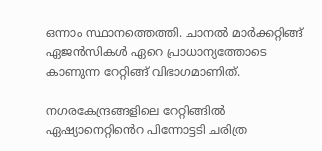ഒന്നാം സ്ഥാനത്തെത്തി. ചാനൽ മാർക്കറ്റിങ്ങ് ഏജൻസികൾ ഏറെ പ്രാധാന്യത്തോടെ കാണുന്ന റേറ്റിങ്ങ് വിഭാഗമാണിത്.

നഗരകേന്ദ്രങ്ങളിലെ റേറ്റിങ്ങിൽ ഏഷ്യാനെറ്റിൻെറ പിന്നോട്ടടി ചരിത്ര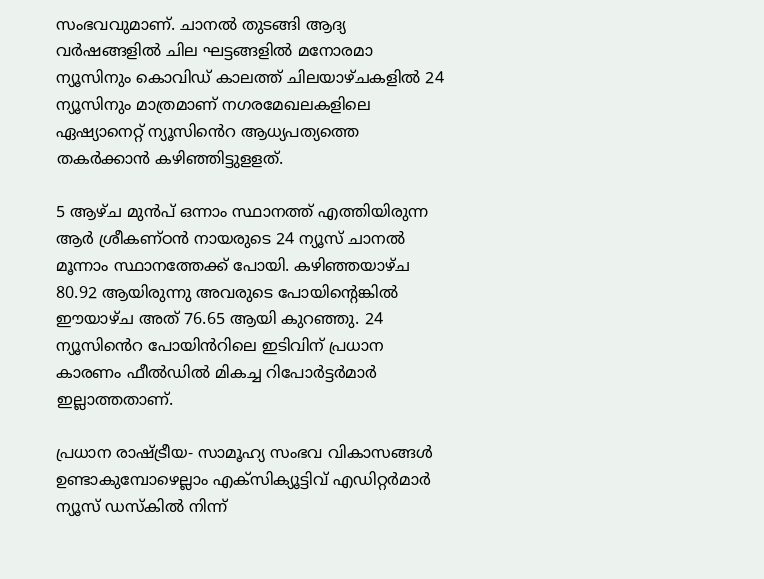സംഭവവുമാണ്. ചാനൽ തുടങ്ങി ആദ്യ വർഷങ്ങളിൽ ചില ഘട്ടങ്ങളിൽ മനോരമാ ന്യൂസിനും കൊവിഡ് കാലത്ത് ചിലയാഴ്ചകളിൽ 24 ന്യൂസിനും മാത്രമാണ് നഗരമേഖലകളിലെ  ഏഷ്യാനെറ്റ് ന്യൂസിൻെറ ആധ്യപത്യത്തെ തകർക്കാൻ കഴിഞ്ഞിട്ടുളളത്.

5 ആഴ്ച മുൻപ് ഒന്നാം സ്ഥാനത്ത് എത്തിയിരുന്ന ആർ ശ്രീകണ്ഠൻ നായരുടെ 24 ന്യൂസ് ചാനൽ മൂന്നാം സ്ഥാനത്തേക്ക് പോയി. കഴിഞ്ഞയാഴ്ച 80.92 ആയിരുന്നു അവരുടെ പോയിന്റെങ്കിൽ ഈയാഴ്ച അത് 76.65 ആയി കുറഞ്ഞു. 24 ന്യൂസിൻെറ പോയിൻറിലെ ഇടിവിന് പ്രധാന കാരണം ഫീൽഡിൽ മികച്ച റിപോർ‍ട്ടർമാർ ഇല്ലാത്തതാണ്.

പ്രധാന രാഷ്ട്രീയ- സാമൂഹ്യ സംഭവ വികാസങ്ങൾ ഉണ്ടാകുമ്പോഴെല്ലാം എക്സിക്യൂട്ടിവ് എഡിറ്റർമാർ ന്യൂസ് ഡസ്കിൽ നിന്ന്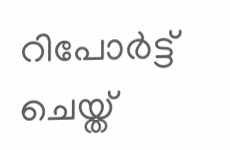റിപോർട്ട് ചെയ്ത്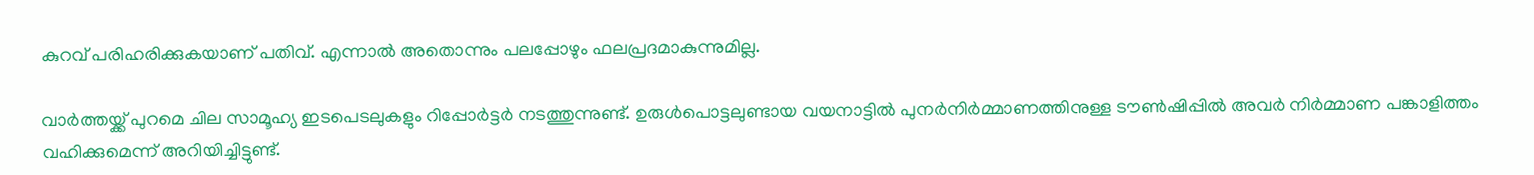കുറവ് പരിഹരിക്കുകയാണ് പതിവ്. എന്നാൽ അതൊന്നും പലപ്പോഴും ഫലപ്രദമാകുന്നുമില്ല.

വാർത്തയ്ക്ക് പുറമെ ചില സാമൂഹ്യ ഇടപെടലുകളും റിപ്പോർട്ടർ നടത്തുന്നുണ്ട്. ഉരുൾപൊട്ടലുണ്ടായ വയനാട്ടിൽ പുനർനിർമ്മാണത്തിനുള്ള ടൗൺഷിപ്പിൽ അവർ നി‌ർമ്മാണ പങ്കാളിത്തം വഹിക്കുമെന്ന് അറിയിച്ചിട്ടുണ്ട്.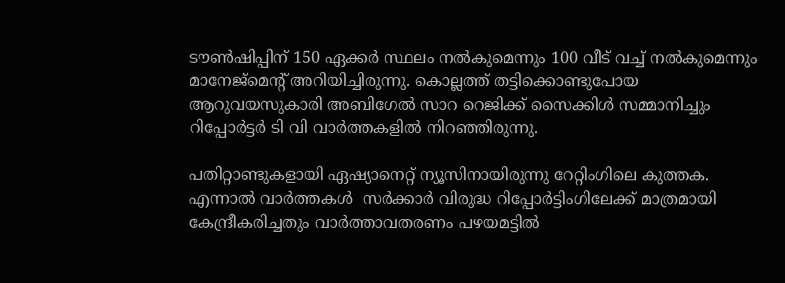ടൗൺഷിപ്പിന് 150 ഏക്കർ സ്ഥലം നൽകുമെന്നും 100 വീട് വച്ച് നൽകുമെന്നും മാനേജ്മെന്റ് അറിയിച്ചിരുന്നു. കൊല്ലത്ത് തട്ടിക്കൊണ്ടുപോയ ആറുവയസുകാരി ‍അബിഗേൽ സാറ റെജിക്ക് സൈക്കിൾ സമ്മാനിച്ചും റിപ്പോർട്ടർ ടി വി വാർത്തകളിൽ നിറഞ്ഞിരുന്നു.

പതിറ്റാണ്ടുകളായി ഏഷ്യാനെറ്റ് ന്യൂസിനായിരുന്നു റേറ്റിംഗിലെ കുത്തക. എന്നാൽ വാ‍ർത്തകൾ  സ‍ർക്കാർ വിരുദ്ധ റിപ്പോർട്ടിംഗിലേക്ക് മാത്രമായി കേന്ദ്രീകരിച്ചതും വാർത്താവതരണം പഴയമട്ടിൽ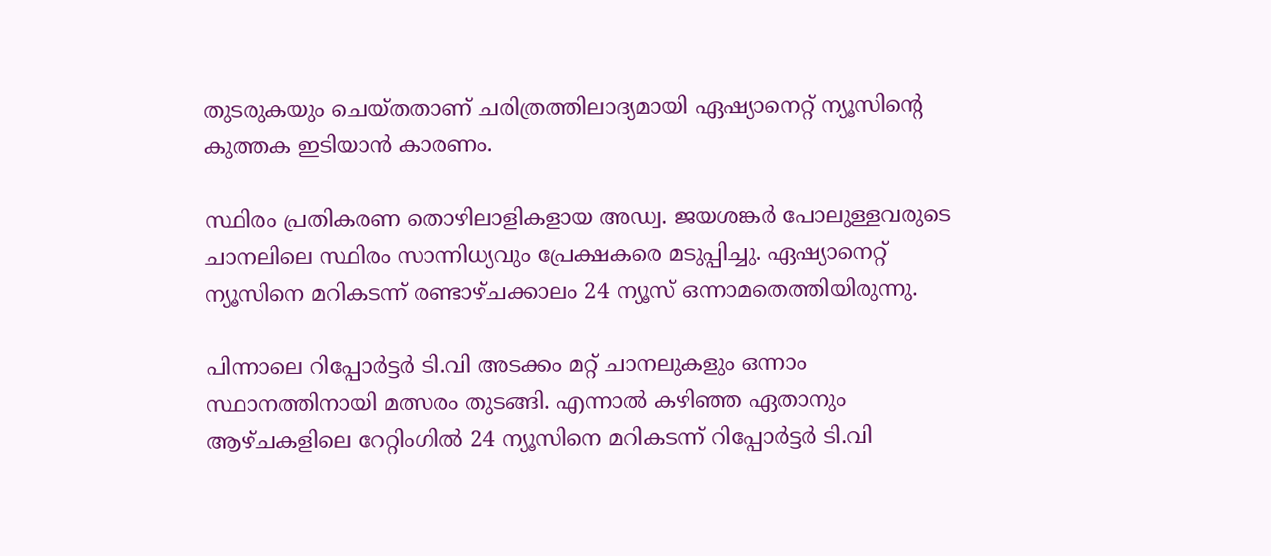തുടരുകയും ചെയ്തതാണ് ചരിത്രത്തിലാദ്യമായി ഏഷ്യാനെറ്റ് ന്യൂസിന്റെ കുത്തക ഇടിയാൻ കാരണം.

സ്ഥിരം പ്രതികരണ തൊഴിലാളികളായ അഡ്വ. ജയശങ്കര്‍ പോലുള്ളവരുടെ ചാനലിലെ സ്ഥിരം സാന്നിധ്യവും പ്രേക്ഷകരെ മടുപ്പിച്ചു. ഏഷ്യാനെറ്റ് ന്യൂസിനെ മറികടന്ന് രണ്ടാഴ്ചക്കാലം 24 ന്യൂസ് ഒന്നാമതെത്തിയിരുന്നു.

പിന്നാലെ റിപ്പോർട്ടർ ടി.വി അടക്കം മറ്റ് ചാനലുകളും ഒന്നാം സ്ഥാനത്തിനായി മത്സരം തുടങ്ങി. എന്നാൽ കഴിഞ്ഞ ഏതാനും ആഴ്ചകളിലെ റേറ്റിംഗിൽ 24 ന്യൂസിനെ മറികടന്ന് റിപ്പോർട്ടർ ടി.വി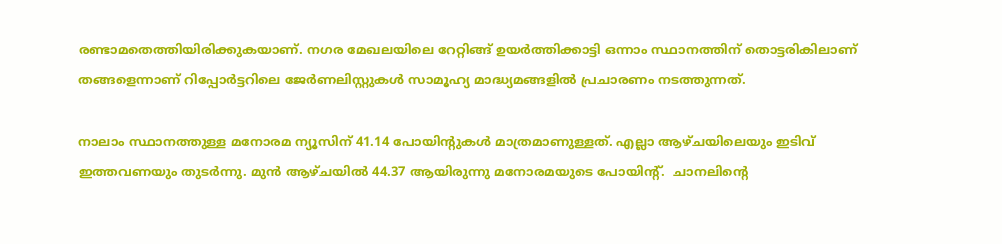രണ്ടാമതെത്തിയിരിക്കുകയാണ്. നഗര മേഖലയിലെ റേറ്റിങ്ങ് ഉയർത്തിക്കാട്ടി ഒന്നാം സ്ഥാനത്തിന് തൊട്ടരികിലാണ് തങ്ങളെന്നാണ് റിപ്പോർട്ടറിലെ ജേർണലിസ്റ്റുകൾ സാമൂഹ്യ മാദ്ധ്യമങ്ങളിൽ പ്രചാരണം നടത്തുന്നത്.

നാലാം സ്ഥാനത്തുള്ള മനോരമ ന്യൂസിന് 41.14 പോയിന്റുകൾ മാത്രമാണുള്ളത്. എല്ലാ ആഴ്ചയിലെയും ഇടിവ് ഇത്തവണയും തുടര്‍ന്നു. മുന്‍ ആഴ്ചയില്‍ 44.37 ആയിരുന്നു മനോരമയുടെ പോയിന്‍റ്.  ചാനലിന്‍റെ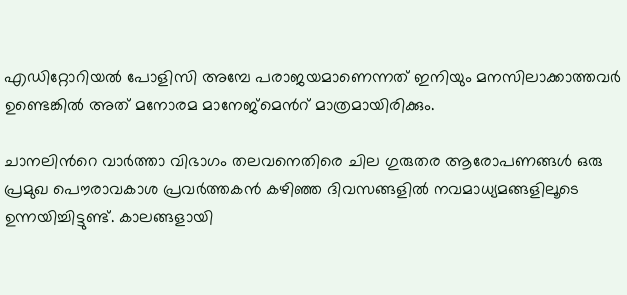എഡിറ്റോറിയല്‍ പോളിസി അമ്പേ പരാജയമാണെന്നത് ഇനിയും മനസിലാക്കാത്തവര്‍ ഉണ്ടെങ്കില്‍ അത് മനോരമ മാനേജ്മെന്‍റ് മാത്രമായിരിക്കും.

ചാനലിന്‍റെ വാര്‍ത്താ വിഭാഗം തലവനെതിരെ ചില ഗുരുതര ആരോപണങ്ങള്‍ ഒരു പ്രമുഖ പൌരാവകാശ പ്രവര്‍ത്തകന്‍ കഴിഞ്ഞ ദിവസങ്ങളില്‍ നവമാധ്യമങ്ങളിലൂടെ ഉന്നയിച്ചിട്ടുണ്ട്. കാലങ്ങളായി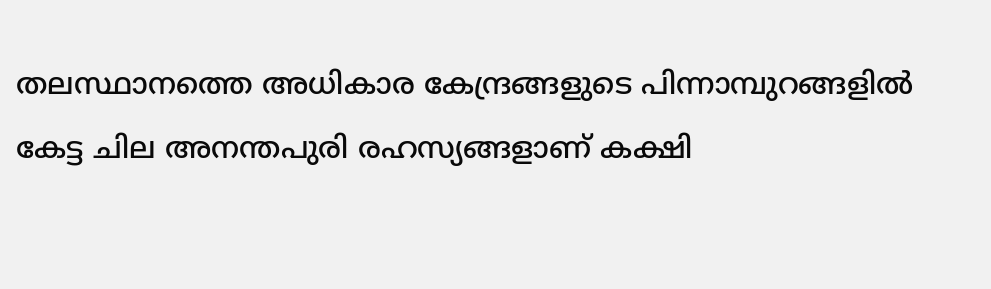തലസ്ഥാനത്തെ അധികാര കേന്ദ്രങ്ങളുടെ പിന്നാമ്പുറങ്ങളില്‍ കേട്ട ചില അനന്തപുരി രഹസ്യങ്ങളാണ് കക്ഷി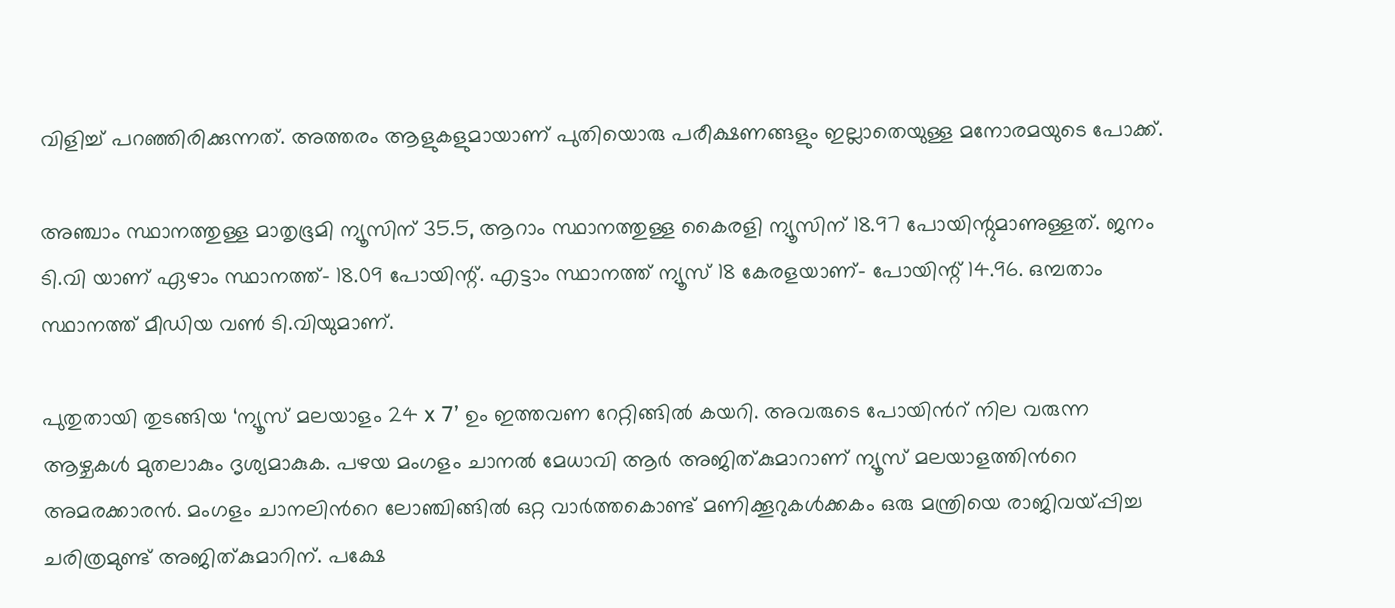വിളിച്ച് പറഞ്ഞിരിക്കുന്നത്. അത്തരം ആളുകളുമായാണ് പുതിയൊരു പരീക്ഷണങ്ങളും ഇല്ലാതെയുള്ള മനോരമയുടെ പോക്ക്.

അഞ്ചാം സ്ഥാനത്തുള്ള മാതൃഭൂമി ന്യൂസിന് 35.5, ആറാം സ്ഥാനത്തുള്ള കൈരളി ന്യൂസിന് 18.97 പോയിന്റുമാണുള്ളത്. ജനം ടി.വി യാണ് ഏഴാം സ്ഥാനത്ത്- 18.09 പോയിന്റ്. എട്ടാം സ്ഥാനത്ത് ന്യൂസ് 18 കേരളയാണ്- പോയിന്റ് 14.96. ഒമ്പതാം സ്ഥാനത്ത് മീഡിയ വൺ ടി.വിയുമാണ്.

പുതുതായി തുടങ്ങിയ ‘ന്യൂസ് മലയാളം 24 x 7’ ഉം ഇത്തവണ റേറ്റിങ്ങില്‍ കയറി. അവരുടെ പോയിന്‍റ് നില വരുന്ന ആഴ്ചകള്‍ മുതലാകും ദൃശ്യമാകുക. പഴയ മംഗളം ചാനല്‍ മേധാവി ആര്‍ അജിത്കുമാറാണ് ന്യൂസ് മലയാളത്തിന്‍റെ അമരക്കാരന്‍. മംഗളം ചാനലിന്‍റെ ലോഞ്ചിങ്ങില്‍ ഒറ്റ വാര്‍ത്തകൊണ്ട് മണിക്കൂറുകള്‍ക്കകം ഒരു മന്ത്രിയെ രാജിവയ്പ്പിച്ച ചരിത്രമുണ്ട് അജിത്കുമാറിന്. പക്ഷേ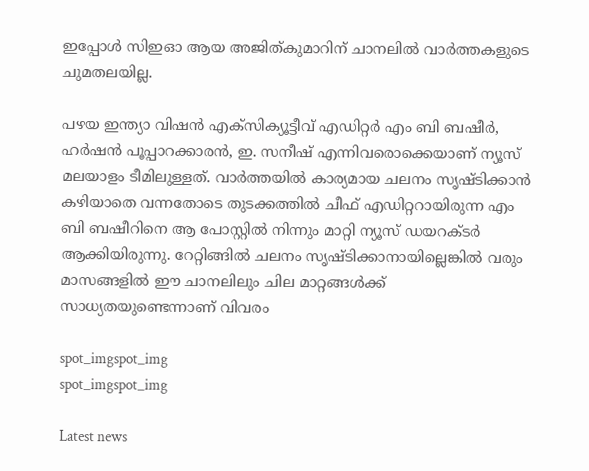ഇപ്പോള്‍ സിഇഓ ആയ അജിത്കുമാറിന് ചാനലില്‍ വാര്‍ത്തകളുടെ ചുമതലയില്ല.

പഴയ ഇന്ത്യാ വിഷന്‍ എക്സിക്യൂട്ടീവ് എഡിറ്റര്‍ എം ബി ബഷീര്‍, ഹര്‍ഷന്‍ പൂപ്പാറക്കാരന്‍, ഇ. സനീഷ് എന്നിവരൊക്കെയാണ് ന്യൂസ് മലയാളം ടീമിലുള്ളത്. വാര്‍ത്തയില്‍ കാര്യമായ ചലനം സൃഷ്ടിക്കാന്‍ കഴിയാതെ വന്നതോടെ തുടക്കത്തില്‍ ചീഫ് എഡിറ്ററായിരുന്ന എം ബി ബഷീറിനെ ആ പോസ്റ്റില്‍ നിന്നും മാറ്റി ന്യൂസ് ഡയറക്ടര്‍ ആക്കിയിരുന്നു. റേറ്റിങ്ങില്‍ ചലനം സൃഷ്ടിക്കാനായില്ലെങ്കില്‍ വരും മാസങ്ങളില്‍ ഈ ചാനലിലും ചില മാറ്റങ്ങള്‍ക്ക് സാധ്യതയുണ്ടെന്നാണ് വിവരം

spot_imgspot_img
spot_imgspot_img

Latest news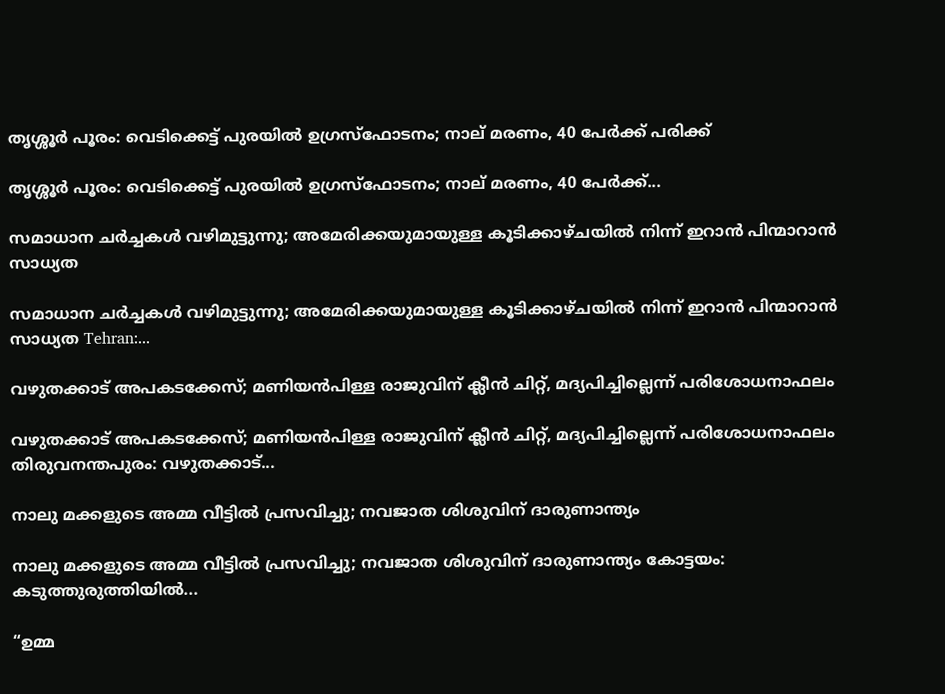തൃശ്ശൂർ പൂരം: വെടിക്കെട്ട് പുരയിൽ ഉഗ്രസ്ഫോടനം; നാല് മരണം, 40 പേർക്ക് പരിക്ക്

തൃശ്ശൂർ പൂരം: വെടിക്കെട്ട് പുരയിൽ ഉഗ്രസ്ഫോടനം; നാല് മരണം, 40 പേർക്ക്...

സമാധാന ചർച്ചകൾ വഴിമുട്ടുന്നു; അമേരിക്കയുമായുള്ള കൂടിക്കാഴ്ചയിൽ നിന്ന് ഇറാൻ പിന്മാറാൻ സാധ്യത

സമാധാന ചർച്ചകൾ വഴിമുട്ടുന്നു; അമേരിക്കയുമായുള്ള കൂടിക്കാഴ്ചയിൽ നിന്ന് ഇറാൻ പിന്മാറാൻ സാധ്യത Tehran:...

വഴുതക്കാട് അപകടക്കേസ്; മണിയൻപിള്ള രാജുവിന് ക്ലീൻ ചിറ്റ്, മദ്യപിച്ചില്ലെന്ന് പരിശോധനാഫലം

വഴുതക്കാട് അപകടക്കേസ്; മണിയൻപിള്ള രാജുവിന് ക്ലീൻ ചിറ്റ്, മദ്യപിച്ചില്ലെന്ന് പരിശോധനാഫലം തിരുവനന്തപുരം: വഴുതക്കാട്...

നാലു മക്കളുടെ അമ്മ വീട്ടിൽ പ്രസവിച്ചു; നവജാത ശിശുവിന് ദാരുണാന്ത്യം

നാലു മക്കളുടെ അമ്മ വീട്ടിൽ പ്രസവിച്ചു; നവജാത ശിശുവിന് ദാരുണാന്ത്യം കോട്ടയം: കടുത്തുരുത്തിയിൽ...

“ഉമ്മ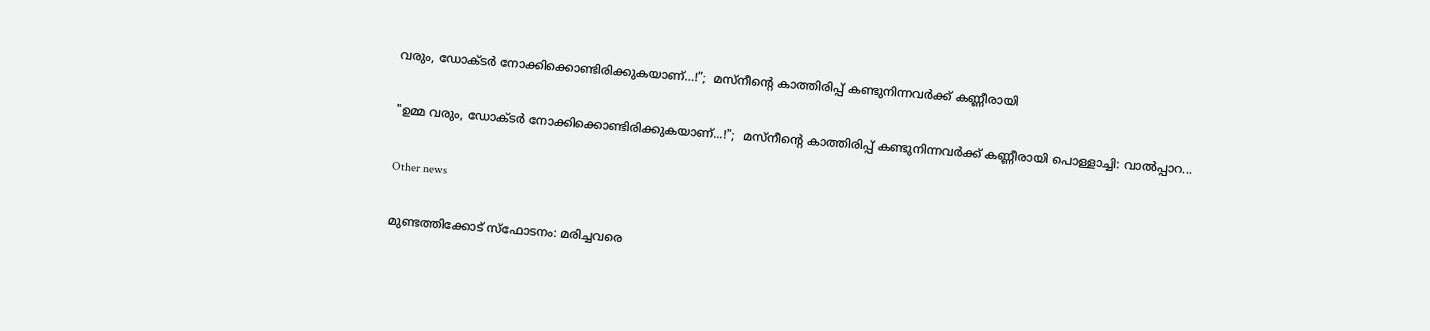വരും, ഡോക്ടർ നോക്കിക്കൊണ്ടിരിക്കുകയാണ്…!”;  മസ്‌നീന്റെ കാത്തിരിപ്പ് കണ്ടുനിന്നവർക്ക് കണ്ണീരായി

"ഉമ്മ വരും, ഡോക്ടർ നോക്കിക്കൊണ്ടിരിക്കുകയാണ്...!";  മസ്‌നീന്റെ കാത്തിരിപ്പ് കണ്ടുനിന്നവർക്ക് കണ്ണീരായി പൊള്ളാച്ചി: വാൽപ്പാറ...

Other news

മുണ്ടത്തിക്കോട് സ്ഫോടനം: മരിച്ചവരെ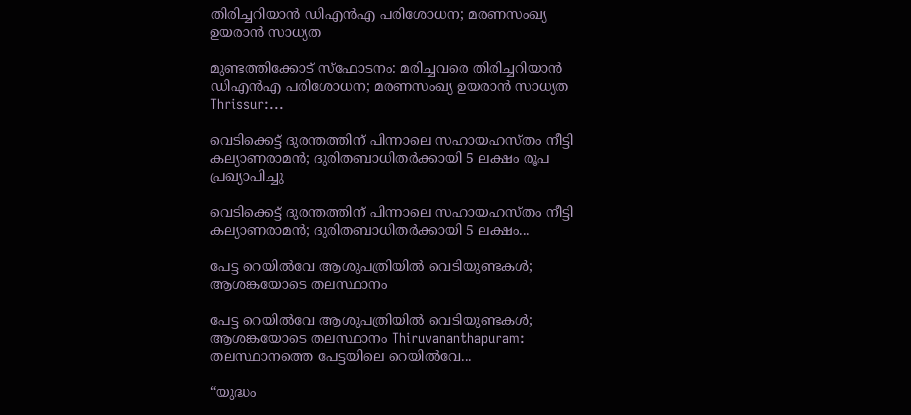തിരിച്ചറിയാൻ ഡിഎൻഎ പരിശോധന; മരണസംഖ്യ ഉയരാൻ സാധ്യത

മുണ്ടത്തിക്കോട് സ്ഫോടനം: മരിച്ചവരെ തിരിച്ചറിയാൻ ഡിഎൻഎ പരിശോധന; മരണസംഖ്യ ഉയരാൻ സാധ്യത Thrissur:...

വെടിക്കെട്ട് ദുരന്തത്തിന് പിന്നാലെ സഹായഹസ്തം നീട്ടി കല്യാണരാമൻ; ദുരിതബാധിതർക്കായി 5 ലക്ഷം രൂപ പ്രഖ്യാപിച്ചു

വെടിക്കെട്ട് ദുരന്തത്തിന് പിന്നാലെ സഹായഹസ്തം നീട്ടി കല്യാണരാമൻ; ദുരിതബാധിതർക്കായി 5 ലക്ഷം...

പേട്ട റെയിൽവേ ആശുപത്രിയിൽ വെടിയുണ്ടകൾ; ആശങ്കയോടെ തലസ്ഥാനം

പേട്ട റെയിൽവേ ആശുപത്രിയിൽ വെടിയുണ്ടകൾ; ആശങ്കയോടെ തലസ്ഥാനം Thiruvananthapuram: തലസ്ഥാനത്തെ പേട്ടയിലെ റെയിൽവേ...

“യുദ്ധം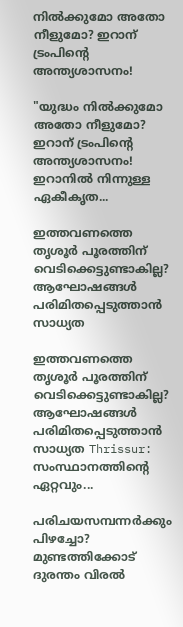നിൽക്കുമോ അതോ നീളുമോ? ഇറാന് ട്രംപിന്റെ അന്ത്യശാസനം!

"യുദ്ധം നിൽക്കുമോ അതോ നീളുമോ? ഇറാന് ട്രംപിന്റെ അന്ത്യശാസനം! ഇറാനിൽ നിന്നുള്ള ഏകീകൃത...

ഇത്തവണത്തെ തൃശൂർ പൂരത്തിന് വെടിക്കെട്ടുണ്ടാകില്ല? ആഘോഷങ്ങൾ പരിമിതപ്പെടുത്താൻ സാധ്യത

ഇത്തവണത്തെ തൃശൂർ പൂരത്തിന് വെടിക്കെട്ടുണ്ടാകില്ല? ആഘോഷങ്ങൾ പരിമിതപ്പെടുത്താൻ സാധ്യത Thrissur: സംസ്ഥാനത്തിന്റെ ഏറ്റവും...

പരിചയസമ്പന്നർക്കും പിഴച്ചോ? മുണ്ടത്തിക്കോട് ദുരന്തം വിരൽ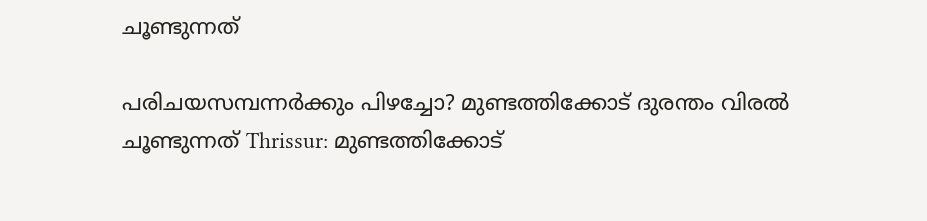ചൂണ്ടുന്നത്

പരിചയസമ്പന്നർക്കും പിഴച്ചോ? മുണ്ടത്തിക്കോട് ദുരന്തം വിരൽ ചൂണ്ടുന്നത് Thrissur: മുണ്ടത്തിക്കോട്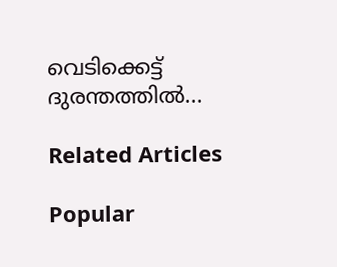വെടിക്കെട്ട് ദുരന്തത്തിൽ...

Related Articles

Popular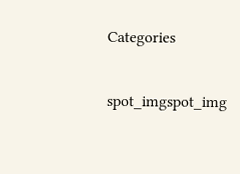Categories

spot_imgspot_img